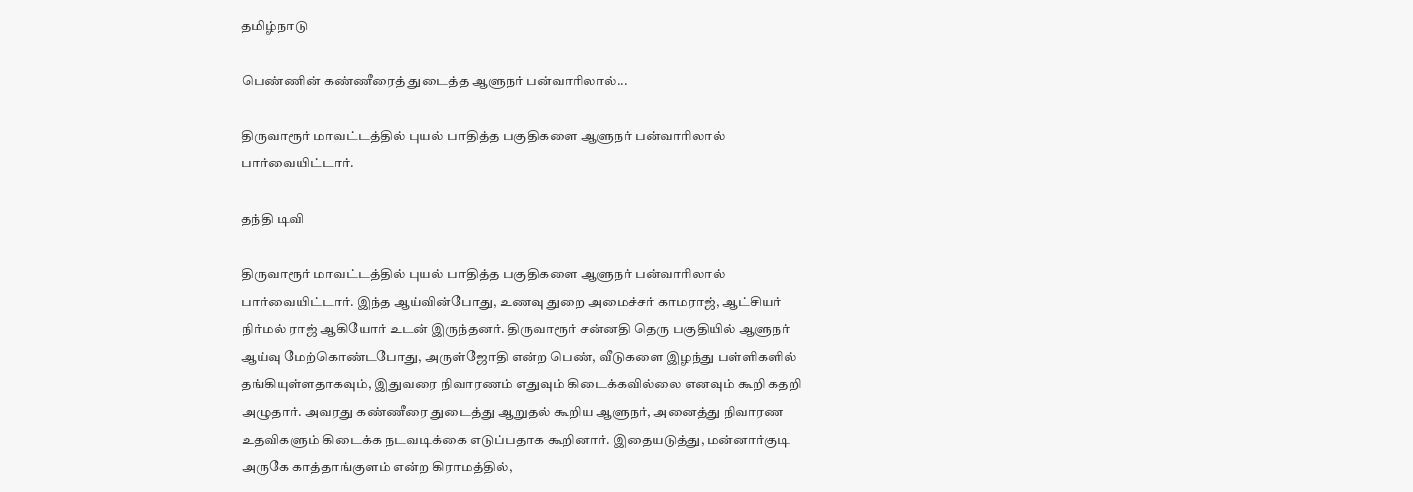தமிழ்நாடு

பெண்ணின் கண்ணீரைத் துடைத்த ஆளுநர் பன்வாரிலால்...

திருவாரூர் மாவட்டத்தில் புயல் பாதித்த பகுதிகளை ஆளுநர் பன்வாரிலால் பார்வையிட்டார்.

தந்தி டிவி

திருவாரூர் மாவட்டத்தில் புயல் பாதித்த பகுதிகளை ஆளுநர் பன்வாரிலால் பார்வையிட்டார். இந்த ஆய்வின்போது, உணவு துறை அமைச்சர் காமராஜ், ஆட்சியர் நிர்மல் ராஜ் ஆகியோர் உடன் இருந்தனர். திருவாரூர் சன்னதி தெரு பகுதியில் ஆளுநர் ஆய்வு மேற்கொண்டபோது, அருள்ஜோதி என்ற பெண், வீடுகளை இழந்து பள்ளிகளில் தங்கியுள்ளதாகவும், இதுவரை நிவாரணம் எதுவும் கிடைக்கவில்லை எனவும் கூறி கதறி அழுதார். அவரது கண்ணீரை துடைத்து ஆறுதல் கூறிய ஆளுநர், அனைத்து நிவாரண உதவிகளும் கிடைக்க நடவடிக்கை எடுப்பதாக கூறினார். இதையடுத்து, மன்னார்குடி அருகே காத்தாங்குளம் என்ற கிராமத்தில்,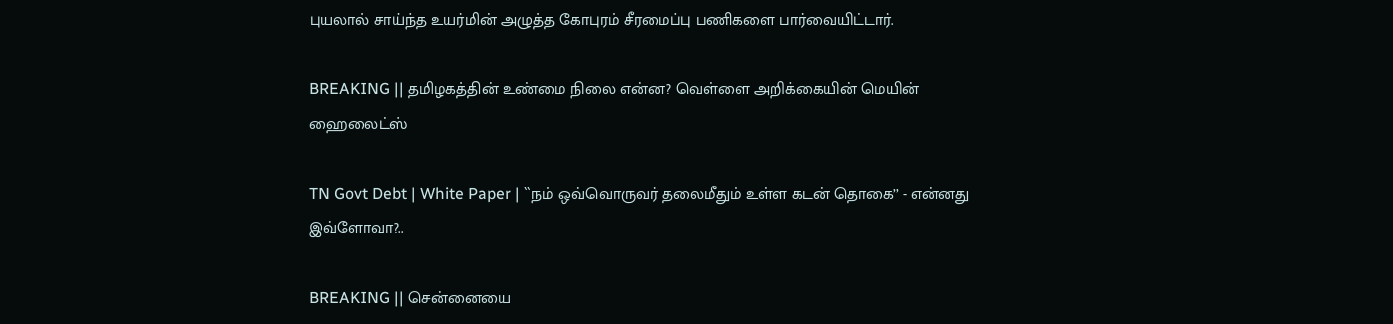புயலால் சாய்ந்த உயர்மின் அழுத்த கோபுரம் சீரமைப்பு பணிகளை பார்வையிட்டார்.

BREAKING || தமிழகத்தின் உண்மை நிலை என்ன? வெள்ளை அறிக்கையின் மெயின் ஹைலைட்ஸ்

TN Govt Debt | White Paper | ``நம் ஒவ்வொருவர் தலைமீதும் உள்ள கடன் தொகை’’ - என்னது இவ்ளோவா?..

BREAKING || சென்னையை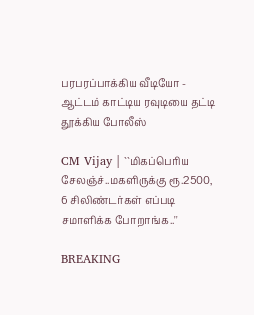பரபரப்பாக்கிய வீடியோ - ஆட்டம் காட்டிய ரவுடியை தட்டி தூக்கிய போலீஸ்

CM Vijay | ``மிகப்பெரிய சேலஞ்ச்..மகளிருக்கு ரூ.2500, 6 சிலிண்டர்கள் எப்படி சமாளிக்க போறாங்க..''

BREAKING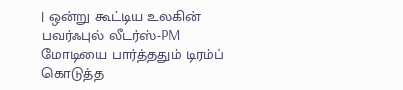| ஒன்று கூட்டிய உலகின் பவர்ஃபுல் லீடர்ஸ்-PM மோடியை பார்த்ததும் டிரம்ப் கொடுத்த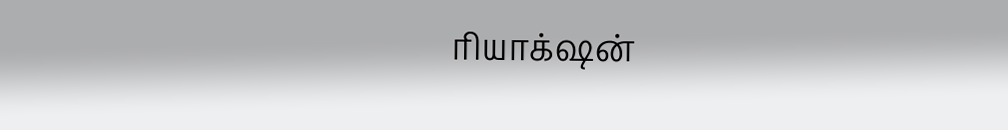ரியாக்‌ஷன்